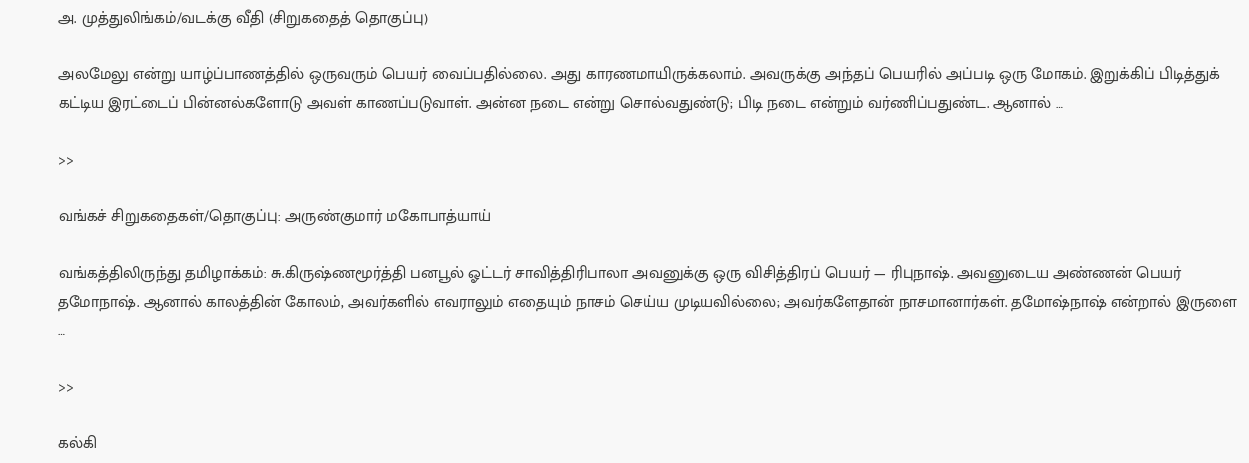அ. முத்துலிங்கம்/வடக்கு வீதி (சிறுகதைத் தொகுப்பு)

அலமேலு என்று யாழ்ப்பாணத்தில் ஒருவரும் பெயர் வைப்பதில்லை. அது காரணமாயிருக்கலாம். அவருக்கு அந்தப் பெயரில் அப்படி ஒரு மோகம். இறுக்கிப் பிடித்துக் கட்டிய இரட்டைப் பின்னல்களோடு அவள் காணப்படுவாள். அன்ன நடை என்று சொல்வதுண்டு; பிடி நடை என்றும் வர்ணிப்பதுண்ட. ஆனால் …

>>

வங்கச் சிறுகதைகள்/தொகுப்பு: அருண்குமார் மகோபாத்யாய்

வங்கத்திலிருந்து தமிழாக்கம்: சு.கிருஷ்ணமூர்த்தி பனபூல் ஓட்டர் சாவித்திரிபாலா அவனுக்கு ஒரு விசித்திரப் பெயர் — ரிபுநாஷ். அவனுடைய அண்ணன் பெயர் தமோநாஷ். ஆனால் காலத்தின் கோலம், அவர்களில் எவராலும் எதையும் நாசம் செய்ய முடியவில்லை; அவர்களேதான் நாசமானார்கள். தமோஷ்நாஷ் என்றால் இருளை …

>>

கல்கி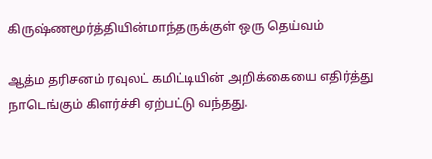கிருஷ்ணமூர்த்தியின்மாந்தருக்குள் ஒரு தெய்வம்

ஆத்ம தரிசனம் ரவுலட் கமிட்டியின் அறிக்கையை எதிர்த்து நாடெங்கும் கிளர்ச்சி ஏற்பட்டு வந்தது.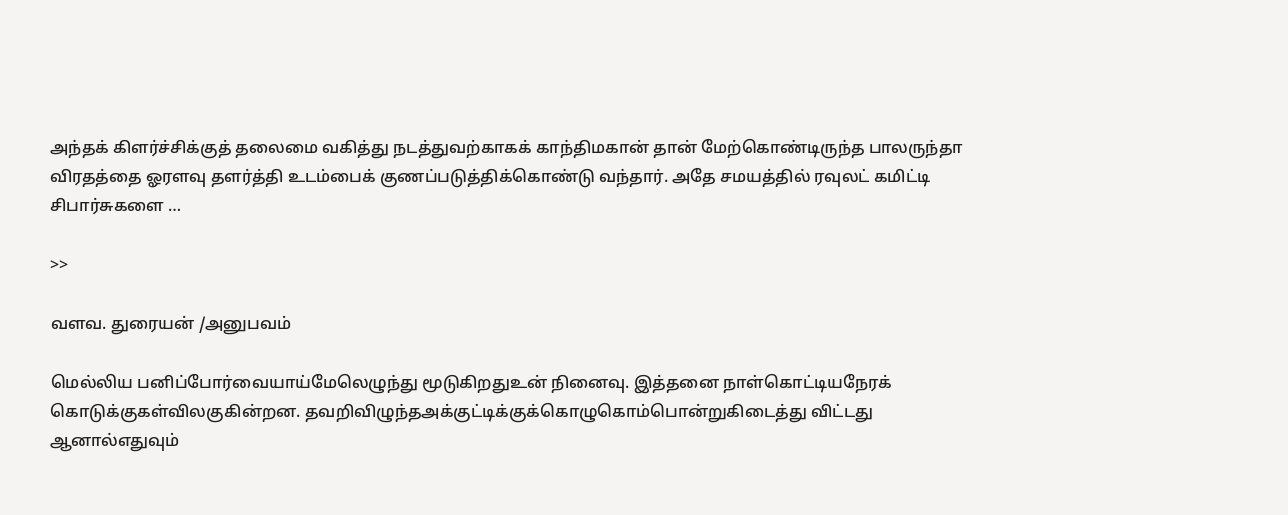அந்தக் கிளர்ச்சிக்குத் தலைமை வகித்து நடத்துவற்காகக் காந்திமகான் தான் மேற்கொண்டிருந்த பாலருந்தா விரதத்தை ஓரளவு தளர்த்தி உடம்பைக் குணப்படுத்திக்கொண்டு வந்தார். அதே சமயத்தில் ரவுலட் கமிட்டி சிபார்சுகளை …

>>

வளவ. துரையன் /அனுபவம்

மெல்லிய பனிப்போர்வையாய்மேலெழுந்து மூடுகிறதுஉன் நினைவு. இத்தனை நாள்கொட்டியநேரக் கொடுக்குகள்விலகுகின்றன. தவறிவிழுந்தஅக்குட்டிக்குக்கொழுகொம்பொன்றுகிடைத்து விட்டது ஆனால்எதுவும்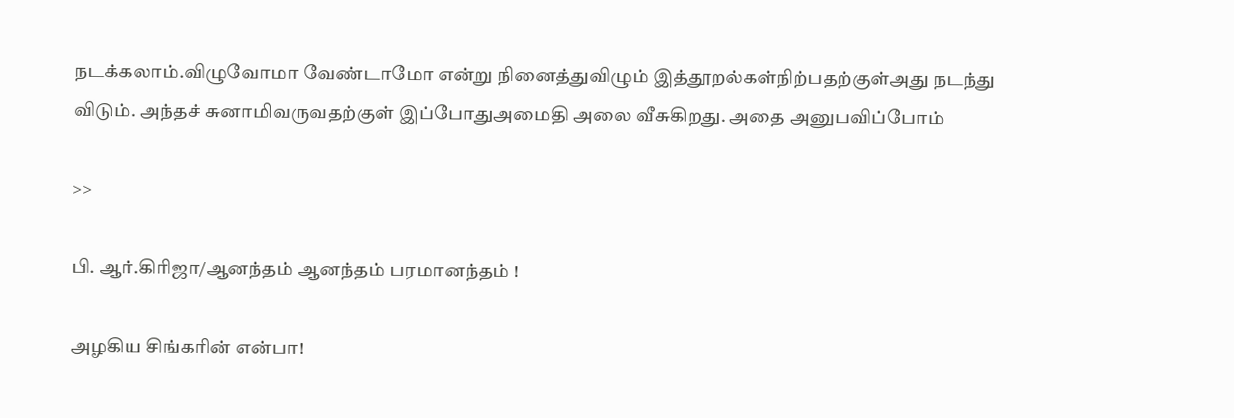நடக்கலாம்.விழுவோமா வேண்டாமோ என்று நினைத்துவிழும் இத்தூறல்கள்நிற்பதற்குள்அது நடந்து விடும். அந்தச் சுனாமிவருவதற்குள் இப்போதுஅமைதி அலை வீசுகிறது. அதை அனுபவிப்போம்

>>

பி. ஆர்.கிரிஜா/ஆனந்தம் ஆனந்தம் பரமானந்தம் !

அழகிய சிங்கரின் என்பா!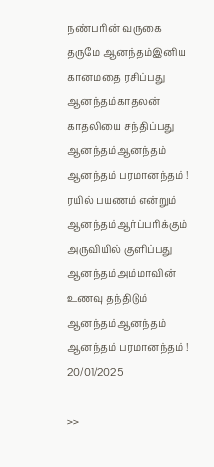நண்பரின் வருகை தருமே ஆனந்தம்இனிய கானமதை ரசிப்பது ஆனந்தம்காதலன் காதலியை சந்திப்பது ஆனந்தம்ஆனந்தம் ஆனந்தம் பரமானந்தம் ! ரயில் பயணம் என்றும் ஆனந்தம்ஆர்ப்பரிக்கும் அருவியில் குளிப்பது ஆனந்தம்அம்மாவின் உணவு தந்திடும் ஆனந்தம்ஆனந்தம் ஆனந்தம் பரமானந்தம் ! 20/01/2025

>>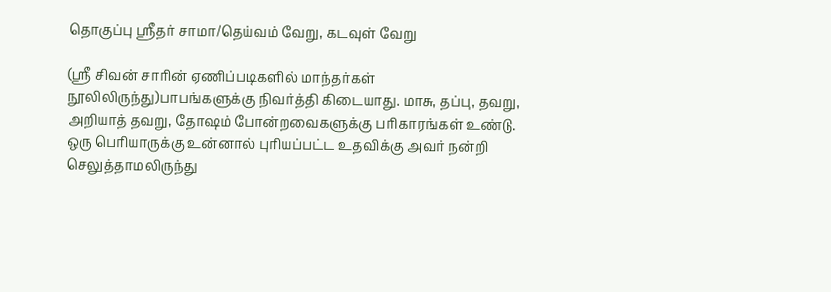தொகுப்பு ஸ்ரீதர் சாமா/தெய்வம் வேறு, கடவுள் வேறு

(ஸ்ரீ சிவன் சாரின் ஏணிப்படிகளில் மாந்தர்கள் நூலிலிருந்து)பாபங்களுக்கு நிவர்த்தி கிடையாது. மாசு, தப்பு, தவறு, அறியாத் தவறு, தோஷம் போன்றவைகளுக்கு பரிகாரங்கள் உண்டு. ஒரு பெரியாருக்கு உன்னால் புரியப்பட்ட உதவிக்கு அவர் நன்றி செலுத்தாமலிருந்து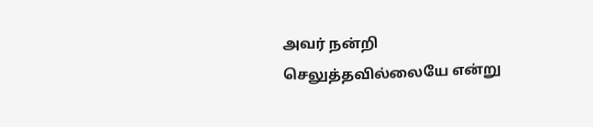அவர் நன்றி செலுத்தவில்லையே என்று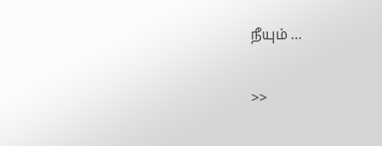நீயும் …

>>